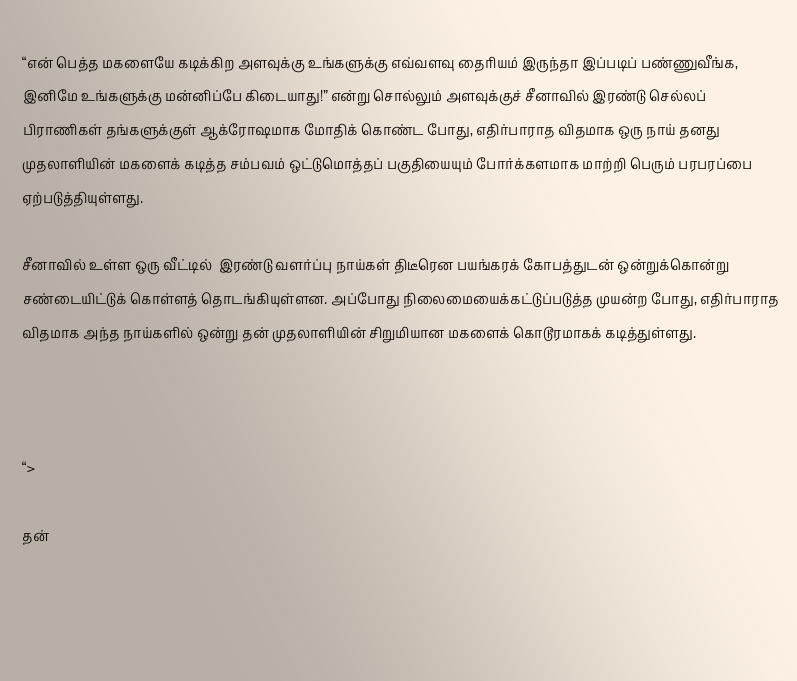“என் பெத்த மகளையே கடிக்கிற அளவுக்கு உங்களுக்கு எவ்வளவு தைரியம் இருந்தா இப்படிப் பண்ணுவீங்க, இனிமே உங்களுக்கு மன்னிப்பே கிடையாது!” என்று சொல்லும் அளவுக்குச் சீனாவில் இரண்டு செல்லப் பிராணிகள் தங்களுக்குள் ஆக்ரோஷமாக மோதிக் கொண்ட போது, எதிர்பாராத விதமாக ஒரு நாய் தனது முதலாளியின் மகளைக் கடித்த சம்பவம் ஒட்டுமொத்தப் பகுதியையும் போர்க்களமாக மாற்றி பெரும் பரபரப்பை ஏற்படுத்தியுள்ளது.

சீனாவில் உள்ள ஒரு வீட்டில்  இரண்டு வளர்ப்பு நாய்கள் திடீரென பயங்கரக் கோபத்துடன் ஒன்றுக்கொன்று சண்டையிட்டுக் கொள்ளத் தொடங்கியுள்ளன. அப்போது நிலைமையைக்கட்டுப்படுத்த முயன்ற போது, எதிர்பாராத விதமாக அந்த நாய்களில் ஒன்று தன் முதலாளியின் சிறுமியான மகளைக் கொடூரமாகக் கடித்துள்ளது.



“>

தன்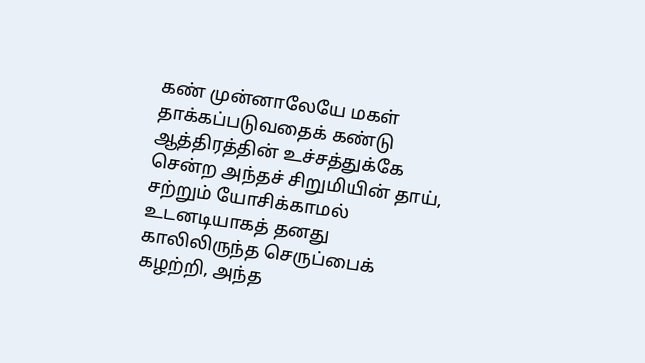கண் முன்னாலேயே மகள் தாக்கப்படுவதைக் கண்டு ஆத்திரத்தின் உச்சத்துக்கே சென்ற அந்தச் சிறுமியின் தாய், சற்றும் யோசிக்காமல் உடனடியாகத் தனது காலிலிருந்த செருப்பைக் கழற்றி, அந்த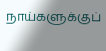நாய்களுக்குப்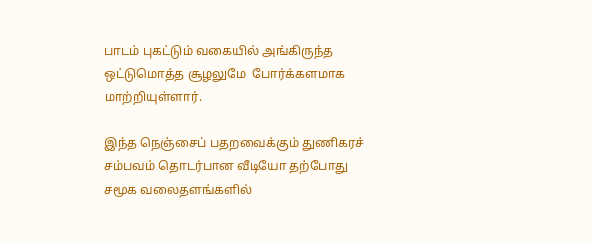பாடம் புகட்டும் வகையில் அங்கிருந்த ஒட்டுமொத்த சூழலுமே  போர்க்களமாக மாற்றியுள்ளார்.

இந்த நெஞ்சைப் பதறவைக்கும் துணிகரச் சம்பவம் தொடர்பான வீடியோ தற்போது சமூக வலைதளங்களில்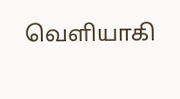வெளியாகி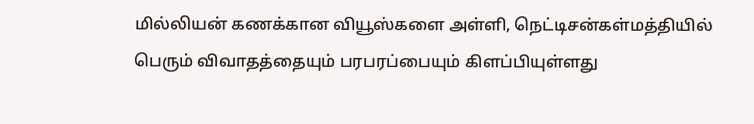மில்லியன் கணக்கான வியூஸ்களை அள்ளி, நெட்டிசன்கள்மத்தியில் பெரும் விவாதத்தையும் பரபரப்பையும் கிளப்பியுள்ளது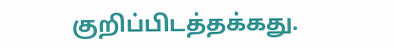குறிப்பிடத்தக்கது.